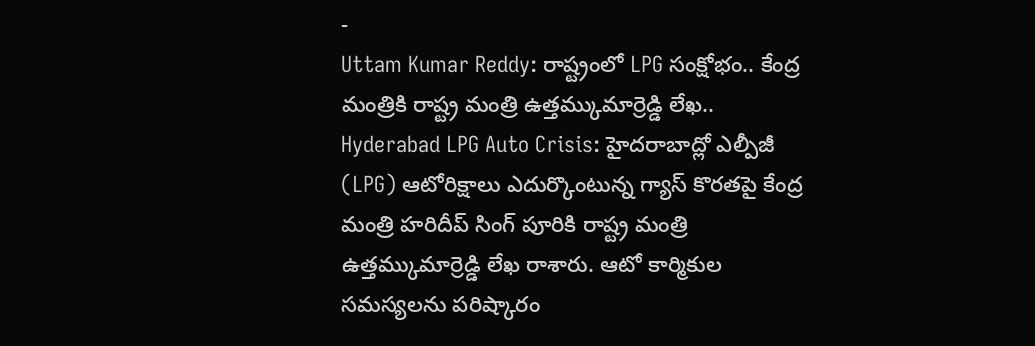-
Uttam Kumar Reddy: రాష్ట్రంలో LPG సంక్షోభం.. కేంద్ర మంత్రికి రాష్ట్ర మంత్రి ఉత్తమ్కుమార్రెడ్డి లేఖ..
Hyderabad LPG Auto Crisis: హైదరాబాద్లో ఎల్పీజీ (LPG) ఆటోరిక్షాలు ఎదుర్కొంటున్న గ్యాస్ కొరతపై కేంద్ర మంత్రి హరిదీప్ సింగ్ పూరికి రాష్ట్ర మంత్రి ఉత్తమ్కుమార్రెడ్డి లేఖ రాశారు. ఆటో కార్మికుల సమస్యలను పరిష్కారం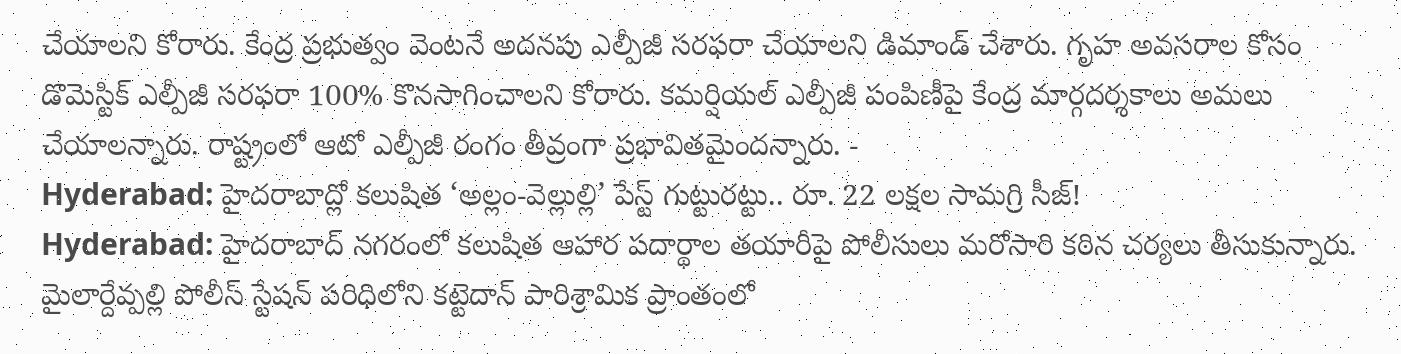చేయాలని కోరారు. కేంద్ర ప్రభుత్వం వెంటనే అదనపు ఎల్పీజీ సరఫరా చేయాలని డిమాండ్ చేశారు. గృహ అవసరాల కోసం డొమెస్టిక్ ఎల్పీజీ సరఫరా 100% కొనసాగించాలని కోరారు. కమర్షియల్ ఎల్పీజీ పంపిణీపై కేంద్ర మార్గదర్శకాలు అమలు చేయాలన్నారు. రాష్ట్రంలో ఆటో ఎల్పీజీ రంగం తీవ్రంగా ప్రభావితమైందన్నారు. -
Hyderabad: హైదరాబాద్లో కలుషిత ‘అల్లం-వెల్లుల్లి’ పేస్ట్ గుట్టురట్టు.. రూ. 22 లక్షల సామగ్రి సీజ్!
Hyderabad: హైదరాబాద్ నగరంలో కలుషిత ఆహార పదార్థాల తయారీపై పోలీసులు మరోసారి కఠిన చర్యలు తీసుకున్నారు. మైలార్దేవ్పల్లి పోలీస్ స్టేషన్ పరిధిలోని కట్టెదాన్ పారిశ్రామిక ప్రాంతంలో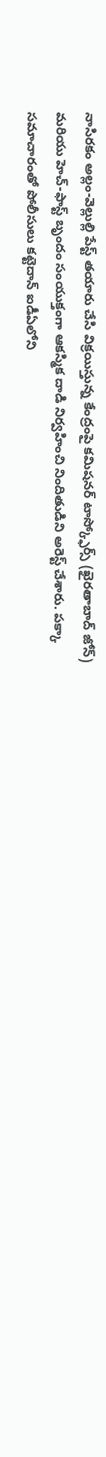నాసిరకం అల్లం-వెల్లుల్లి పేస్ట్ తయారు చేసి విక్రయిస్తున్న కేంద్రంపై కమిషనర్ టాస్క్ఫోర్స్ (ఖైరతాబాద్ జోన్) మరియు హెచ్-ఫాస్ట్ బృందం సంయుక్తంగా ఆకస్మిక దాడి నిర్వహించి నిందితుడిని అరెస్ట్ చేశారు. పక్కా సమాచారంతో పోలీసులు కట్టెదాన్ ఐడీఏలోని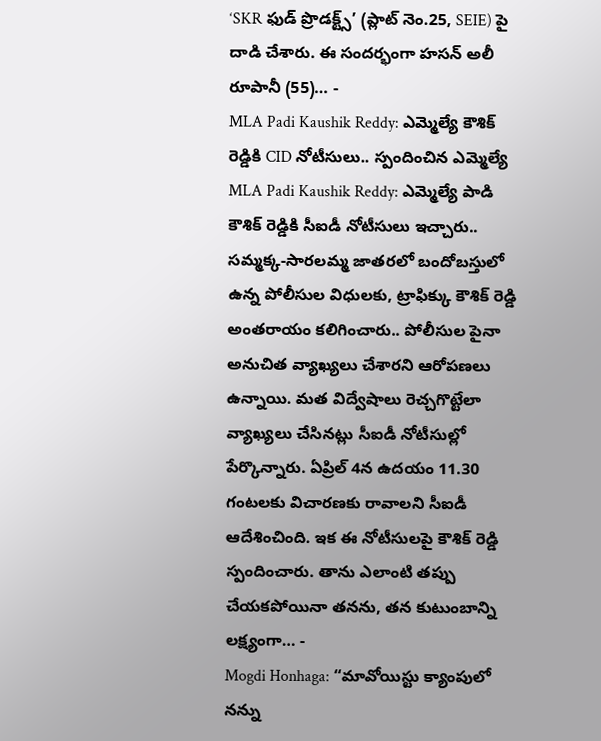‘SKR ఫుడ్ ప్రొడక్ట్స్’ (ప్లాట్ నెం.25, SEIE) పై దాడి చేశారు. ఈ సందర్భంగా హసన్ అలీ రూపానీ (55)… -
MLA Padi Kaushik Reddy: ఎమ్మెల్యే కౌశిక్ రెడ్డికి CID నోటీసులు.. స్పందించిన ఎమ్మెల్యే
MLA Padi Kaushik Reddy: ఎమ్మెల్యే పాడి కౌశిక్ రెడ్డికి సీఐడీ నోటీసులు ఇచ్చారు.. సమ్మక్క-సారలమ్మ జాతరలో బందోబస్తులో ఉన్న పోలీసుల విధులకు, ట్రాఫిక్కు కౌశిక్ రెడ్డి అంతరాయం కలిగించారు.. పోలీసుల పైనా అనుచిత వ్యాఖ్యలు చేశారని ఆరోపణలు ఉన్నాయి. మత విద్వేషాలు రెచ్చగొట్టేలా వ్యాఖ్యలు చేసినట్లు సీఐడీ నోటీసుల్లో పేర్కొన్నారు. ఏప్రిల్ 4న ఉదయం 11.30 గంటలకు విచారణకు రావాలని సీఐడీ ఆదేశించింది. ఇక ఈ నోటీసులపై కౌశిక్ రెడ్డి స్పందించారు. తాను ఎలాంటి తప్పు చేయకపోయినా తనను, తన కుటుంబాన్ని లక్ష్యంగా… -
Mogdi Honhaga: “మావోయిస్టు క్యాంపులో నన్ను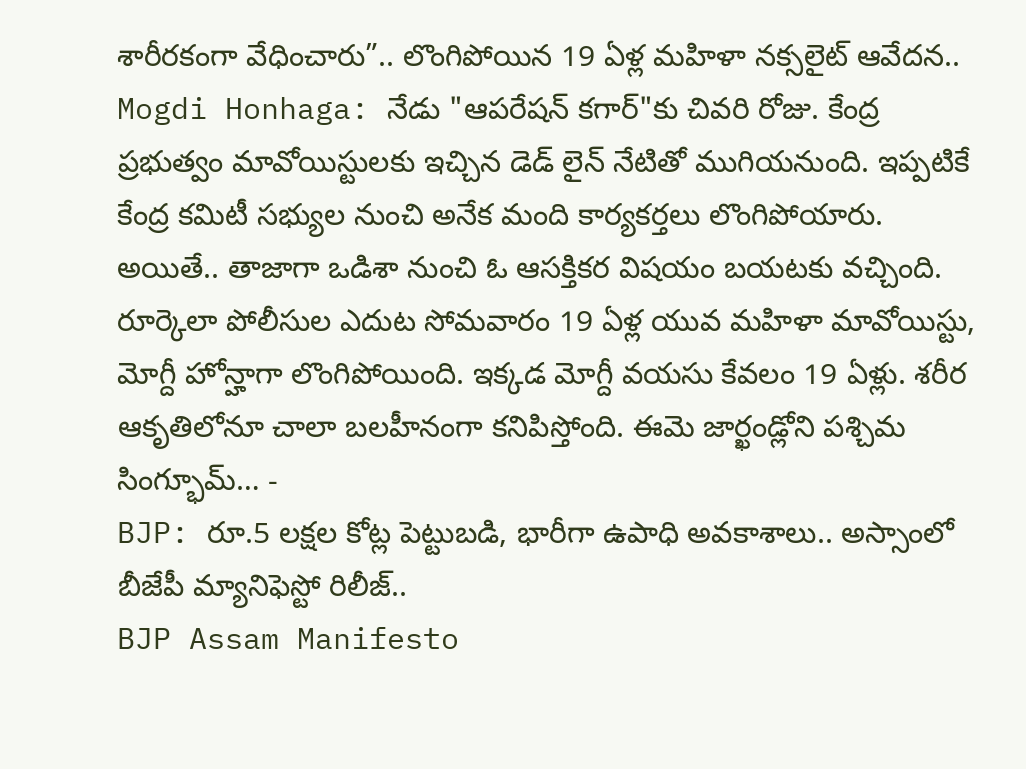శారీరకంగా వేధించారు”.. లొంగిపోయిన 19 ఏళ్ల మహిళా నక్సలైట్ ఆవేదన..
Mogdi Honhaga: నేడు "ఆపరేషన్ కగార్"కు చివరి రోజు. కేంద్ర ప్రభుత్వం మావోయిస్టులకు ఇచ్చిన డెడ్ లైన్ నేటితో ముగియనుంది. ఇప్పటికే కేంద్ర కమిటీ సభ్యుల నుంచి అనేక మంది కార్యకర్తలు లొంగిపోయారు. అయితే.. తాజాగా ఒడిశా నుంచి ఓ ఆసక్తికర విషయం బయటకు వచ్చింది. రూర్కెలా పోలీసుల ఎదుట సోమవారం 19 ఏళ్ల యువ మహిళా మావోయిస్టు, మోగ్దీ హోన్హాగా లొంగిపోయింది. ఇక్కడ మోగ్దీ వయసు కేవలం 19 ఏళ్లు. శరీర ఆకృతిలోనూ చాలా బలహీనంగా కనిపిస్తోంది. ఈమె జార్ఖండ్లోని పశ్చిమ సింగ్భూమ్… -
BJP: రూ.5 లక్షల కోట్ల పెట్టుబడి, భారీగా ఉపాధి అవకాశాలు.. అస్సాంలో బీజేపీ మ్యానిఫెస్టో రిలీజ్..
BJP Assam Manifesto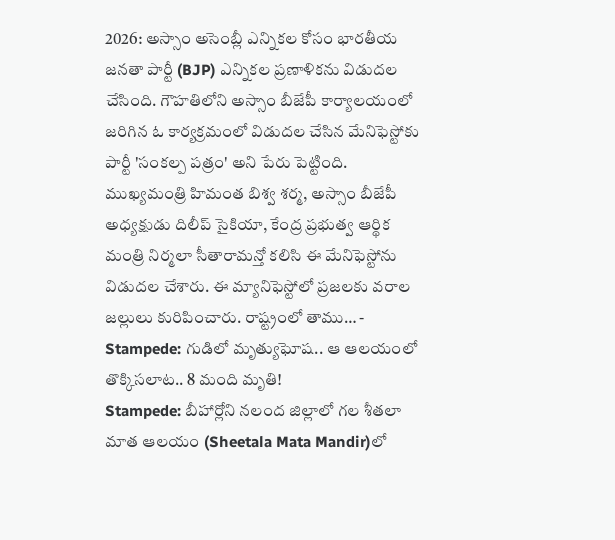2026: అస్సాం అసెంబ్లీ ఎన్నికల కోసం భారతీయ జనతా పార్టీ (BJP) ఎన్నికల ప్రణాళికను విడుదల చేసింది. గౌహతిలోని అస్సాం బీజేపీ కార్యాలయంలో జరిగిన ఓ కార్యక్రమంలో విడుదల చేసిన మేనిఫెస్టోకు పార్టీ 'సంకల్ప పత్రం' అని పేరు పెట్టింది. ముఖ్యమంత్రి హిమంత బిశ్వ శర్మ, అస్సాం బీజేపీ అధ్యక్షుడు దిలీప్ సైకియా, కేంద్ర ప్రభుత్వ ఆర్థిక మంత్రి నిర్మలా సీతారామన్తో కలిసి ఈ మేనిఫెస్టోను విడుదల చేశారు. ఈ మ్యానిఫెస్టోలో ప్రజలకు వరాల జల్లులు కురిపించారు. రాష్ట్రంలో తాము… -
Stampede: గుడిలో మృత్యుఘోష.. ఆ ఆలయంలో తొక్కిసలాట.. 8 మంది మృతి!
Stampede: బీహార్లోని నలంద జిల్లాలో గల శీతలా మాత ఆలయం (Sheetala Mata Mandir)లో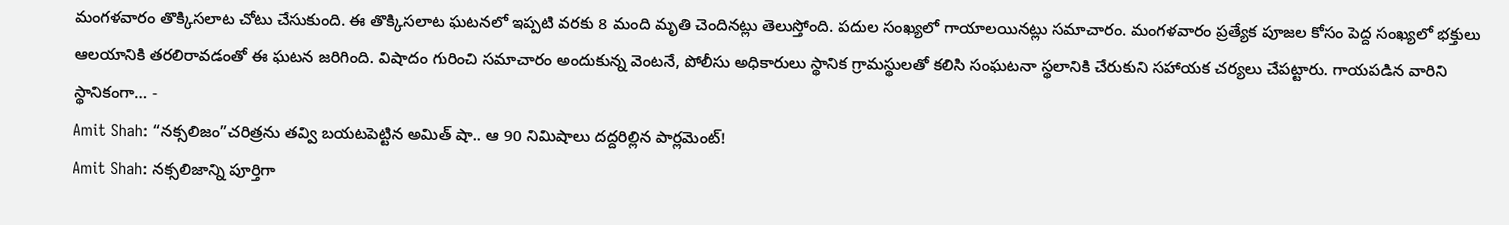మంగళవారం తొక్కిసలాట చోటు చేసుకుంది. ఈ తొక్కిసలాట ఘటనలో ఇప్పటి వరకు 8 మంది మృతి చెందినట్లు తెలుస్తోంది. పదుల సంఖ్యలో గాయాలయినట్లు సమాచారం. మంగళవారం ప్రత్యేక పూజల కోసం పెద్ద సంఖ్యలో భక్తులు ఆలయానికి తరలిరావడంతో ఈ ఘటన జరిగింది. విషాదం గురించి సమాచారం అందుకున్న వెంటనే, పోలీసు అధికారులు స్థానిక గ్రామస్థులతో కలిసి సంఘటనా స్థలానికి చేరుకుని సహాయక చర్యలు చేపట్టారు. గాయపడిన వారిని స్థానికంగా… -
Amit Shah: “నక్సలిజం”చరిత్రను తవ్వి బయటపెట్టిన అమిత్ షా.. ఆ 90 నిమిషాలు దద్దరిల్లిన పార్లమెంట్!
Amit Shah: నక్సలిజాన్ని పూర్తిగా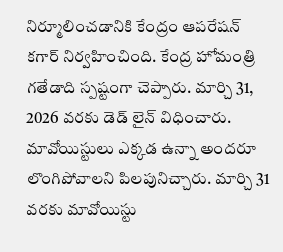నిర్మూలించడానికి కేంద్రం ఆపరేషన్ కగార్ నిర్వహించింది. కేంద్ర హోమంత్రి గతేడాది స్పష్టంగా చెప్పారు. మార్చి 31, 2026 వరకు డెడ్ లైన్ విధించారు. మావోయిస్టులు ఎక్కడ ఉన్నా అందరూ లొంగిపోవాలని పిలపునిచ్చారు. మార్చి 31 వరకు మావోయిస్టు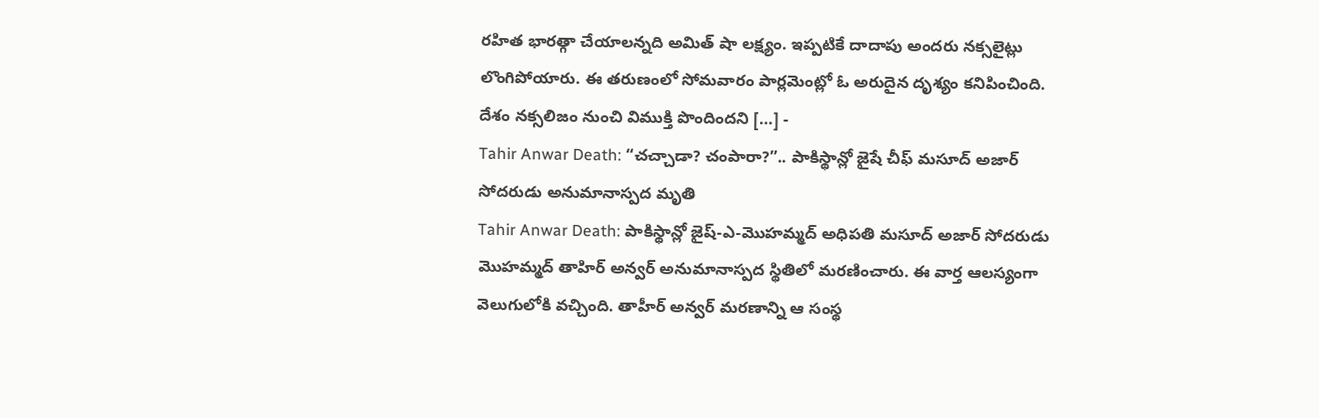రహిత భారత్గా చేయాలన్నది అమిత్ షా లక్ష్యం. ఇప్పటికే దాదాపు అందరు నక్సలైట్లు లొంగిపోయారు. ఈ తరుణంలో సోమవారం పార్లమెంట్లో ఓ అరుదైన దృశ్యం కనిపించింది. దేశం నక్సలిజం నుంచి విముక్తి పొందిందని […] -
Tahir Anwar Death: “చచ్చాడా? చంపారా?”.. పాకిస్థాన్లో జైషే చీఫ్ మసూద్ అజార్ సోదరుడు అనుమానాస్పద మృతి
Tahir Anwar Death: పాకిస్థాన్లో జైష్-ఎ-మొహమ్మద్ అధిపతి మసూద్ అజార్ సోదరుడు మొహమ్మద్ తాహిర్ అన్వర్ అనుమానాస్పద స్థితిలో మరణించారు. ఈ వార్త ఆలస్యంగా వెలుగులోకి వచ్చింది. తాహీర్ అన్వర్ మరణాన్ని ఆ సంస్థ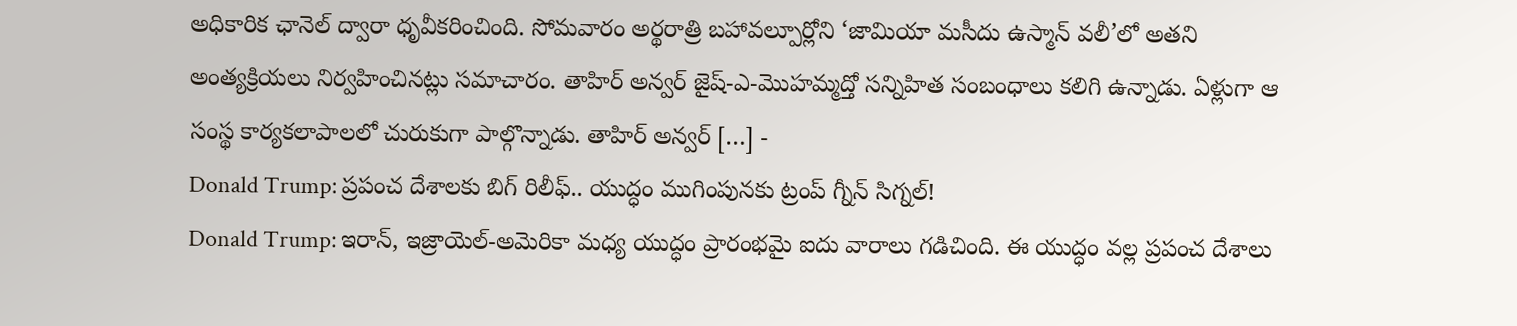అధికారిక ఛానెల్ ద్వారా ధృవీకరించింది. సోమవారం అర్థరాత్రి బహావల్పూర్లోని ‘జామియా మసీదు ఉస్మాన్ వలీ’లో అతని అంత్యక్రియలు నిర్వహించినట్లు సమాచారం. తాహిర్ అన్వర్ జైష్-ఎ-మొహమ్మద్తో సన్నిహిత సంబంధాలు కలిగి ఉన్నాడు. ఏళ్లుగా ఆ సంస్థ కార్యకలాపాలలో చురుకుగా పాల్గొన్నాడు. తాహిర్ అన్వర్ […] -
Donald Trump: ప్రపంచ దేశాలకు బిగ్ రిలీఫ్.. యుద్ధం ముగింపునకు ట్రంప్ గ్నీన్ సిగ్నల్!
Donald Trump: ఇరాన్, ఇజ్రాయెల్-అమెరికా మధ్య యుద్ధం ప్రారంభమై ఐదు వారాలు గడిచింది. ఈ యుద్ధం వల్ల ప్రపంచ దేశాలు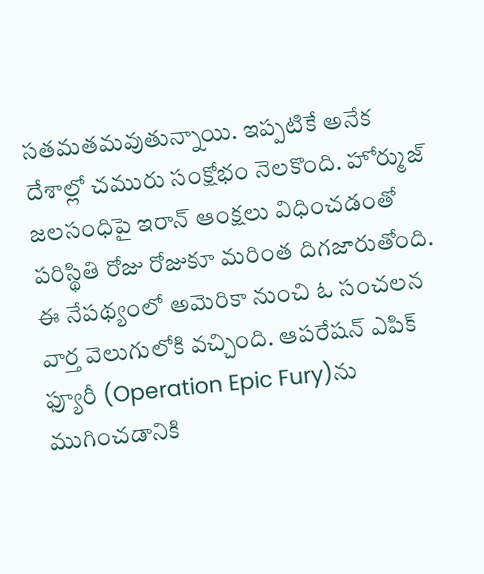సతమతమవుతున్నాయి. ఇప్పటికే అనేక దేశాల్లో చమురు సంక్షోభం నెలకొంది. హోర్ముజ్ జలసంధిపై ఇరాన్ ఆంక్షలు విధించడంతో పరిస్థితి రోజు రోజుకూ మరింత దిగజారుతోంది. ఈ నేపథ్యంలో అమెరికా నుంచి ఓ సంచలన వార్త వెలుగులోకి వచ్చింది. ఆపరేషన్ ఎపిక్ ఫ్యూరీ (Operation Epic Fury)ను ముగించడానికి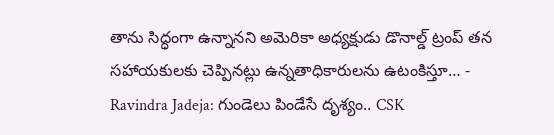తాను సిద్ధంగా ఉన్నానని అమెరికా అధ్యక్షుడు డొనాల్డ్ ట్రంప్ తన సహాయకులకు చెప్పినట్లు ఉన్నతాధికారులను ఉటంకిస్తూ… -
Ravindra Jadeja: గుండెలు పిండేసే దృశ్యం.. CSK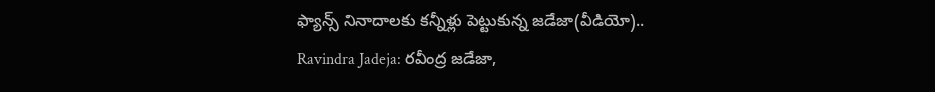ఫ్యాన్స్ నినాదాలకు కన్నీళ్లు పెట్టుకున్న జడేజా(వీడియో)..
Ravindra Jadeja: రవీంద్ర జడేజా,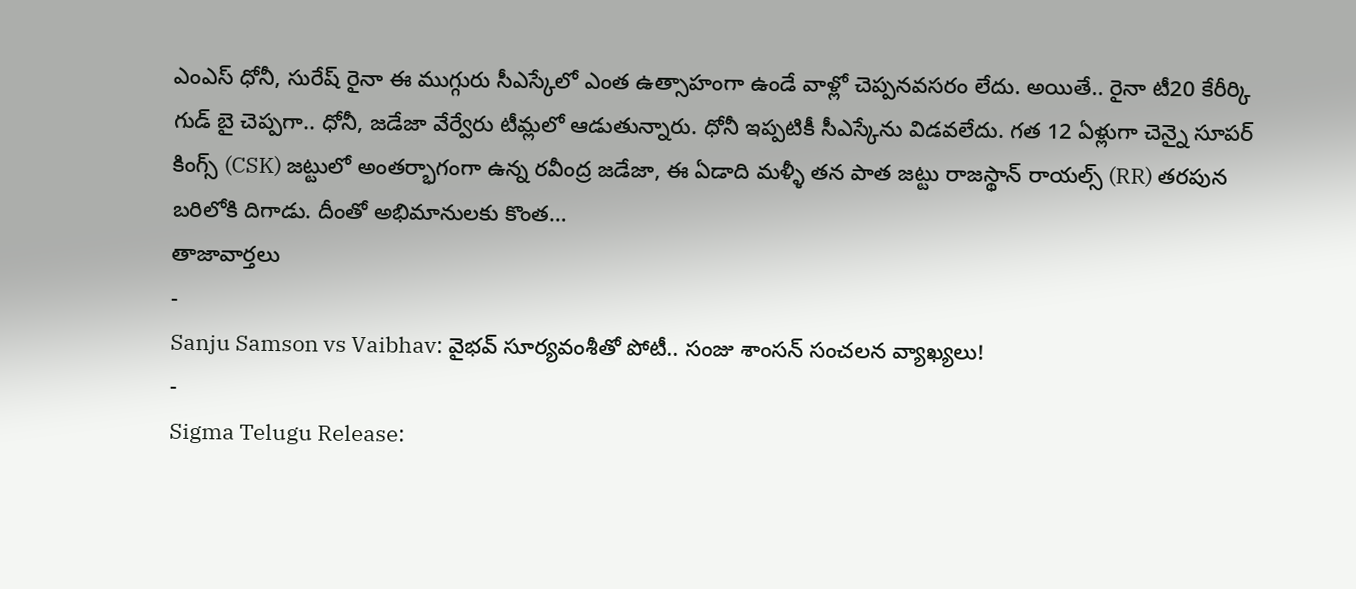ఎంఎస్ ధోనీ, సురేష్ రైనా ఈ ముగ్గురు సీఎస్కేలో ఎంత ఉత్సాహంగా ఉండే వాళ్లో చెప్పనవసరం లేదు. అయితే.. రైనా టీ20 కేరీర్కి గుడ్ బై చెప్పగా.. ధోనీ, జడేజా వేర్వేరు టీమ్లలో ఆడుతున్నారు. ధోనీ ఇప్పటికీ సీఎస్కేను విడవలేదు. గత 12 ఏళ్లుగా చెన్నై సూపర్ కింగ్స్ (CSK) జట్టులో అంతర్భాగంగా ఉన్న రవీంద్ర జడేజా, ఈ ఏడాది మళ్ళీ తన పాత జట్టు రాజస్థాన్ రాయల్స్ (RR) తరపున బరిలోకి దిగాడు. దీంతో అభిమానులకు కొంత…
తాజావార్తలు
-
Sanju Samson vs Vaibhav: వైభవ్ సూర్యవంశీతో పోటీ.. సంజు శాంసన్ సంచలన వ్యాఖ్యలు!
-
Sigma Telugu Release: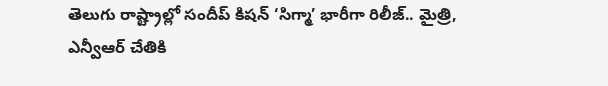తెలుగు రాష్ట్రాల్లో సందీప్ కిషన్ ‘సిగ్మా’ భారీగా రిలీజ్.. మైత్రి, ఎన్వీఆర్ చేతికి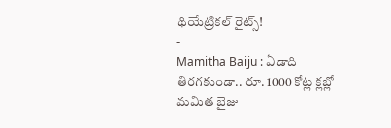థియేట్రికల్ రైట్స్!
-
Mamitha Baiju : ఏడాది తిరగకుండా.. రూ. 1000 కోట్ల క్లబ్లో మమిత బైజు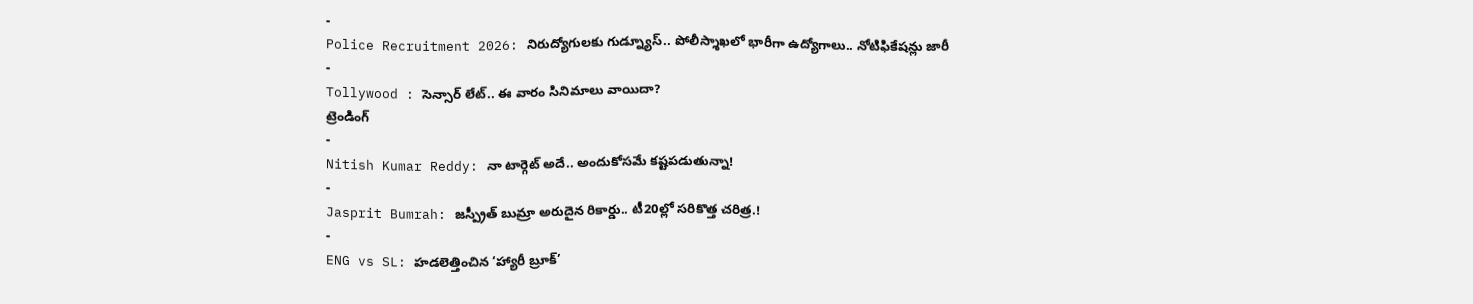-
Police Recruitment 2026: నిరుద్యోగులకు గుడ్న్యూస్.. పోలీస్శాఖలో భారీగా ఉద్యోగాలు.. నోటిఫికేషన్లు జారీ
-
Tollywood : సెన్సార్ లేట్.. ఈ వారం సినిమాలు వాయిదా?
ట్రెండింగ్
-
Nitish Kumar Reddy: నా టార్గెట్ అదే.. అందుకోసమే కష్టపడుతున్నా!
-
Jasprit Bumrah: జస్ప్రీత్ బుమ్రా అరుదైన రికార్డు.. టీ20ల్లో సరికొత్త చరిత్ర.!
-
ENG vs SL: హడలెత్తించిన ‘హ్యారీ బ్రూక్’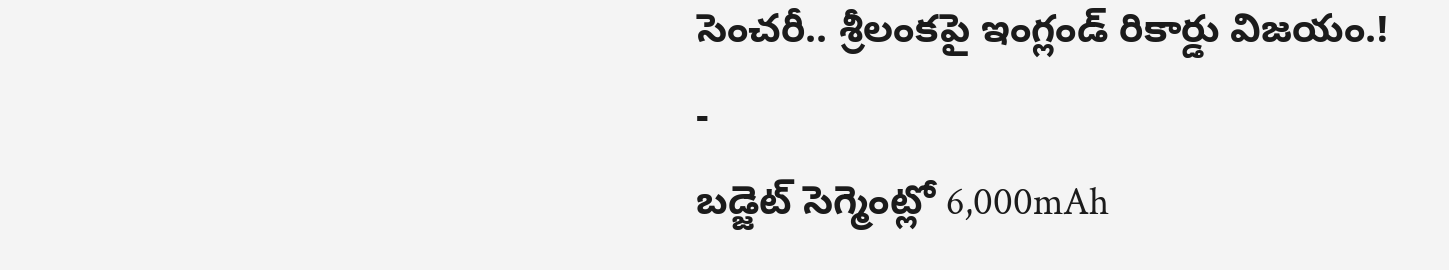సెంచరీ.. శ్రీలంకపై ఇంగ్లండ్ రికార్డు విజయం.!
-
బడ్జెట్ సెగ్మెంట్లో 6,000mAh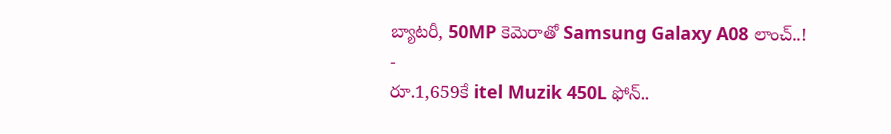బ్యాటరీ, 50MP కెమెరాతో Samsung Galaxy A08 లాంచ్..!
-
రూ.1,659కే itel Muzik 450L ఫోన్..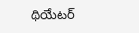థియేటర్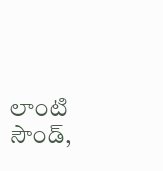లాంటి సౌండ్,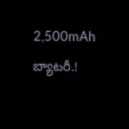2,500mAh బ్యాటరీ.!